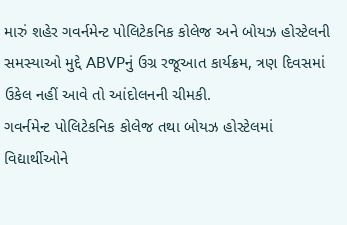મારું શહેર ગવર્નમેન્ટ પોલિટેકનિક કોલેજ અને બોયઝ હોસ્ટેલની સમસ્યાઓ મુદ્દે ABVPનું ઉગ્ર રજૂઆત કાર્યક્રમ, ત્રણ દિવસમાં ઉકેલ નહીં આવે તો આંદોલનની ચીમકી.
ગવર્નમેન્ટ પોલિટેકનિક કોલેજ તથા બોયઝ હોસ્ટેલમાં વિદ્યાર્થીઓને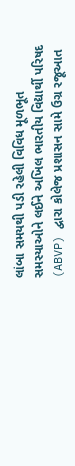લાંબા સમયથી પડી રહેલી વિવિધ મૂળભૂત સમસ્યાઓને લઈને અખિલ ભારતીય વિદ્યાર્થી પરિષદ (ABVP) દ્વારા કોલેજ પ્રશાસન સામે ઉગ્ર રજૂઆત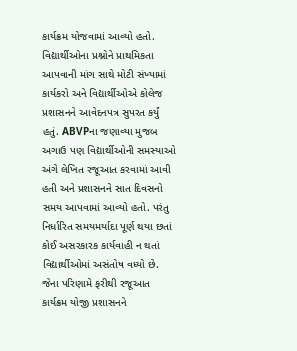કાર્યક્રમ યોજવામાં આવ્યો હતો. વિદ્યાર્થીઓના પ્રશ્નોને પ્રાથમિકતા આપવાની માંગ સાથે મોટી સંખ્યામાં કાર્યકરો અને વિદ્યાર્થીઓએ કોલેજ પ્રશાસનને આવેદનપત્ર સુપરત કર્યું હતું. ABVPના જણાવ્યા મુજબ અગાઉ પણ વિદ્યાર્થીઓની સમસ્યાઓ અંગે લેખિત રજૂઆત કરવામાં આવી હતી અને પ્રશાસનને સાત દિવસનો સમય આપવામાં આવ્યો હતો. પરંતુ નિર્ધારિત સમયમર્યાદા પૂર્ણ થયા છતાં કોઈ અસરકારક કાર્યવાહી ન થતાં વિદ્યાર્થીઓમાં અસંતોષ વધ્યો છે. જેના પરિણામે ફરીથી રજૂઆત કાર્યક્રમ યોજી પ્રશાસનને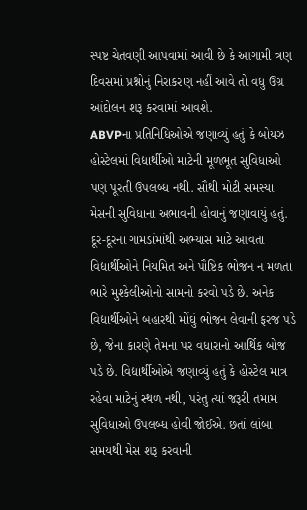સ્પષ્ટ ચેતવણી આપવામાં આવી છે કે આગામી ત્રણ દિવસમાં પ્રશ્નોનું નિરાકરણ નહીં આવે તો વધુ ઉગ્ર આંદોલન શરૂ કરવામાં આવશે.
ABVPના પ્રતિનિધિઓએ જણાવ્યું હતું કે બોયઝ હોસ્ટેલમાં વિદ્યાર્થીઓ માટેની મૂળભૂત સુવિધાઓ પણ પૂરતી ઉપલબ્ધ નથી. સૌથી મોટી સમસ્યા મેસની સુવિધાના અભાવની હોવાનું જણાવાયું હતું. દૂર-દૂરના ગામડાંમાંથી અભ્યાસ માટે આવતા વિદ્યાર્થીઓને નિયમિત અને પૌષ્ટિક ભોજન ન મળતા ભારે મુશ્કેલીઓનો સામનો કરવો પડે છે. અનેક વિદ્યાર્થીઓને બહારથી મોંઘું ભોજન લેવાની ફરજ પડે છે, જેના કારણે તેમના પર વધારાનો આર્થિક બોજ પડે છે. વિદ્યાર્થીઓએ જણાવ્યું હતું કે હોસ્ટેલ માત્ર રહેવા માટેનું સ્થળ નથી, પરંતુ ત્યાં જરૂરી તમામ સુવિધાઓ ઉપલબ્ધ હોવી જોઈએ. છતાં લાંબા સમયથી મેસ શરૂ કરવાની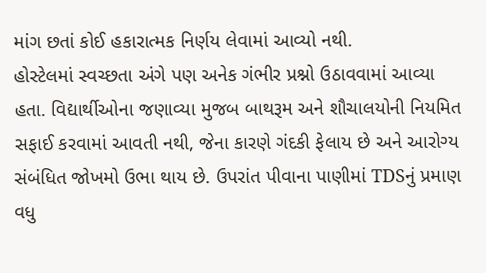માંગ છતાં કોઈ હકારાત્મક નિર્ણય લેવામાં આવ્યો નથી.
હોસ્ટેલમાં સ્વચ્છતા અંગે પણ અનેક ગંભીર પ્રશ્નો ઉઠાવવામાં આવ્યા હતા. વિદ્યાર્થીઓના જણાવ્યા મુજબ બાથરૂમ અને શૌચાલયોની નિયમિત સફાઈ કરવામાં આવતી નથી, જેના કારણે ગંદકી ફેલાય છે અને આરોગ્ય સંબંધિત જોખમો ઉભા થાય છે. ઉપરાંત પીવાના પાણીમાં TDSનું પ્રમાણ વધુ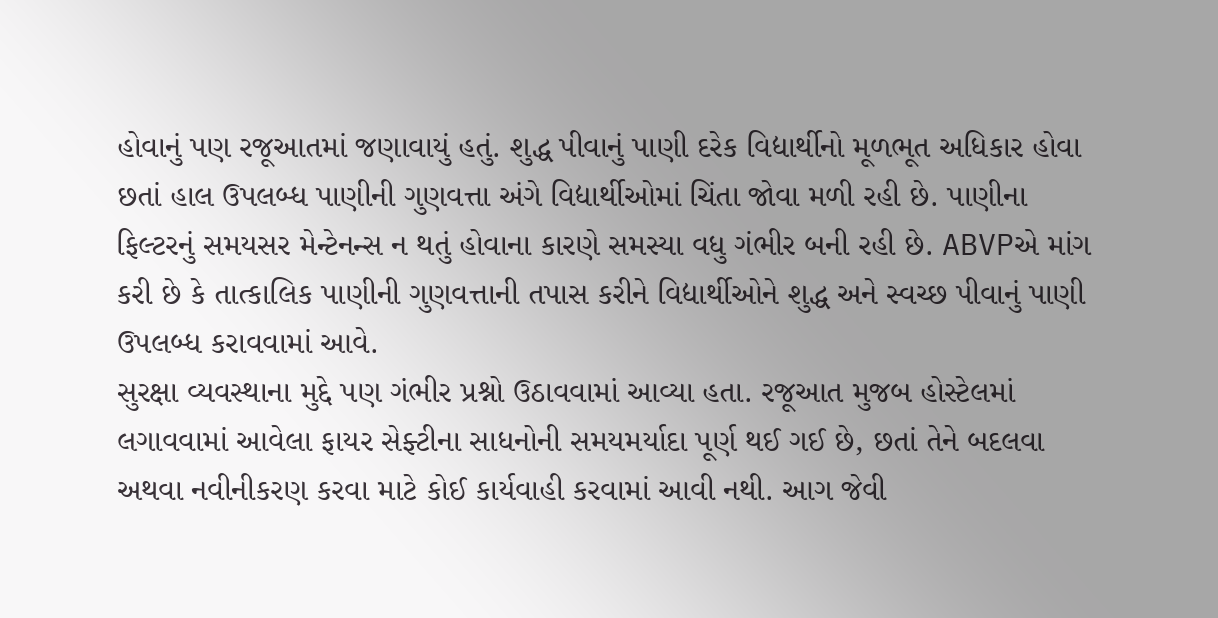હોવાનું પણ રજૂઆતમાં જણાવાયું હતું. શુદ્ધ પીવાનું પાણી દરેક વિદ્યાર્થીનો મૂળભૂત અધિકાર હોવા છતાં હાલ ઉપલબ્ધ પાણીની ગુણવત્તા અંગે વિદ્યાર્થીઓમાં ચિંતા જોવા મળી રહી છે. પાણીના ફિલ્ટરનું સમયસર મેન્ટેનન્સ ન થતું હોવાના કારણે સમસ્યા વધુ ગંભીર બની રહી છે. ABVPએ માંગ કરી છે કે તાત્કાલિક પાણીની ગુણવત્તાની તપાસ કરીને વિદ્યાર્થીઓને શુદ્ધ અને સ્વચ્છ પીવાનું પાણી ઉપલબ્ધ કરાવવામાં આવે.
સુરક્ષા વ્યવસ્થાના મુદ્દે પણ ગંભીર પ્રશ્નો ઉઠાવવામાં આવ્યા હતા. રજૂઆત મુજબ હોસ્ટેલમાં લગાવવામાં આવેલા ફાયર સેફ્ટીના સાધનોની સમયમર્યાદા પૂર્ણ થઈ ગઈ છે, છતાં તેને બદલવા અથવા નવીનીકરણ કરવા માટે કોઈ કાર્યવાહી કરવામાં આવી નથી. આગ જેવી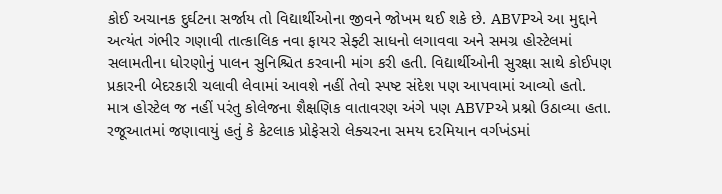કોઈ અચાનક દુર્ઘટના સર્જાય તો વિદ્યાર્થીઓના જીવને જોખમ થઈ શકે છે. ABVPએ આ મુદ્દાને અત્યંત ગંભીર ગણાવી તાત્કાલિક નવા ફાયર સેફ્ટી સાધનો લગાવવા અને સમગ્ર હોસ્ટેલમાં સલામતીના ધોરણોનું પાલન સુનિશ્ચિત કરવાની માંગ કરી હતી. વિદ્યાર્થીઓની સુરક્ષા સાથે કોઈપણ પ્રકારની બેદરકારી ચલાવી લેવામાં આવશે નહીં તેવો સ્પષ્ટ સંદેશ પણ આપવામાં આવ્યો હતો.
માત્ર હોસ્ટેલ જ નહીં પરંતુ કોલેજના શૈક્ષણિક વાતાવરણ અંગે પણ ABVPએ પ્રશ્નો ઉઠાવ્યા હતા. રજૂઆતમાં જણાવાયું હતું કે કેટલાક પ્રોફેસરો લેક્ચરના સમય દરમિયાન વર્ગખંડમાં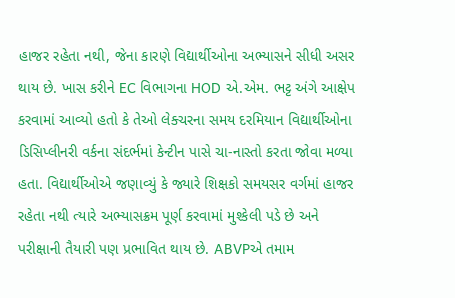હાજર રહેતા નથી, જેના કારણે વિદ્યાર્થીઓના અભ્યાસને સીધી અસર થાય છે. ખાસ કરીને EC વિભાગના HOD એ.એમ. ભટ્ટ અંગે આક્ષેપ કરવામાં આવ્યો હતો કે તેઓ લેક્ચરના સમય દરમિયાન વિદ્યાર્થીઓના ડિસિપ્લીનરી વર્કના સંદર્ભમાં કેન્ટીન પાસે ચા-નાસ્તો કરતા જોવા મળ્યા હતા. વિદ્યાર્થીઓએ જણાવ્યું કે જ્યારે શિક્ષકો સમયસર વર્ગમાં હાજર રહેતા નથી ત્યારે અભ્યાસક્રમ પૂર્ણ કરવામાં મુશ્કેલી પડે છે અને પરીક્ષાની તૈયારી પણ પ્રભાવિત થાય છે. ABVPએ તમામ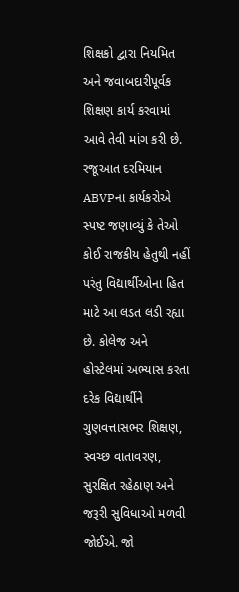શિક્ષકો દ્વારા નિયમિત અને જવાબદારીપૂર્વક શિક્ષણ કાર્ય કરવામાં આવે તેવી માંગ કરી છે.
રજૂઆત દરમિયાન ABVPના કાર્યકરોએ સ્પષ્ટ જણાવ્યું કે તેઓ કોઈ રાજકીય હેતુથી નહીં પરંતુ વિદ્યાર્થીઓના હિત માટે આ લડત લડી રહ્યા છે. કોલેજ અને હોસ્ટેલમાં અભ્યાસ કરતા દરેક વિદ્યાર્થીને ગુણવત્તાસભર શિક્ષણ, સ્વચ્છ વાતાવરણ, સુરક્ષિત રહેઠાણ અને જરૂરી સુવિધાઓ મળવી જોઈએ. જો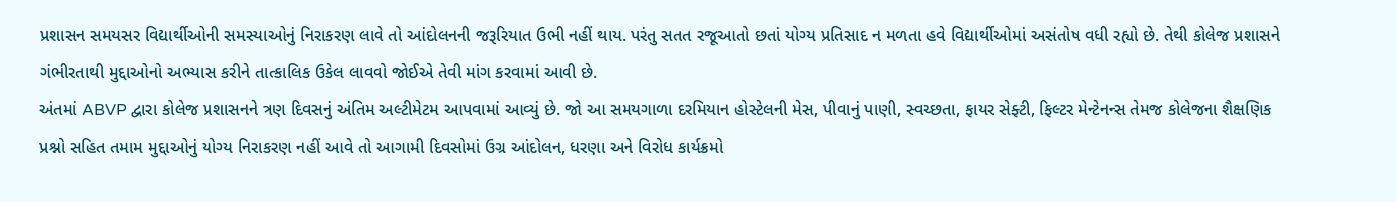પ્રશાસન સમયસર વિદ્યાર્થીઓની સમસ્યાઓનું નિરાકરણ લાવે તો આંદોલનની જરૂરિયાત ઉભી નહીં થાય. પરંતુ સતત રજૂઆતો છતાં યોગ્ય પ્રતિસાદ ન મળતા હવે વિદ્યાર્થીઓમાં અસંતોષ વધી રહ્યો છે. તેથી કોલેજ પ્રશાસને ગંભીરતાથી મુદ્દાઓનો અભ્યાસ કરીને તાત્કાલિક ઉકેલ લાવવો જોઈએ તેવી માંગ કરવામાં આવી છે.
અંતમાં ABVP દ્વારા કોલેજ પ્રશાસનને ત્રણ દિવસનું અંતિમ અલ્ટીમેટમ આપવામાં આવ્યું છે. જો આ સમયગાળા દરમિયાન હોસ્ટેલની મેસ, પીવાનું પાણી, સ્વચ્છતા, ફાયર સેફ્ટી, ફિલ્ટર મેન્ટેનન્સ તેમજ કોલેજના શૈક્ષણિક પ્રશ્નો સહિત તમામ મુદ્દાઓનું યોગ્ય નિરાકરણ નહીં આવે તો આગામી દિવસોમાં ઉગ્ર આંદોલન, ધરણા અને વિરોધ કાર્યક્રમો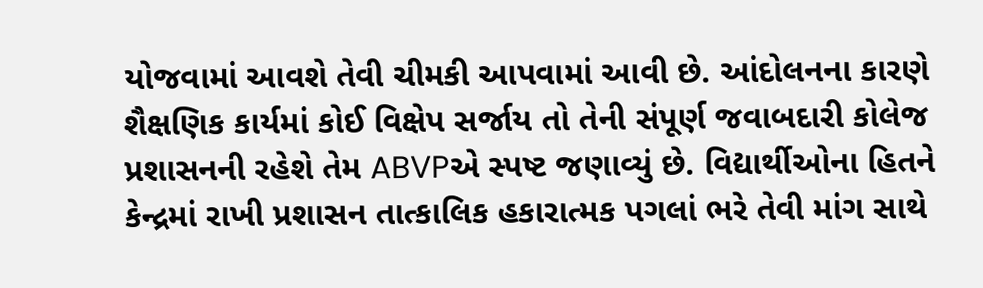યોજવામાં આવશે તેવી ચીમકી આપવામાં આવી છે. આંદોલનના કારણે શૈક્ષણિક કાર્યમાં કોઈ વિક્ષેપ સર્જાય તો તેની સંપૂર્ણ જવાબદારી કોલેજ પ્રશાસનની રહેશે તેમ ABVPએ સ્પષ્ટ જણાવ્યું છે. વિદ્યાર્થીઓના હિતને કેન્દ્રમાં રાખી પ્રશાસન તાત્કાલિક હકારાત્મક પગલાં ભરે તેવી માંગ સાથે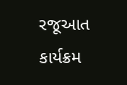રજૂઆત કાર્યક્રમ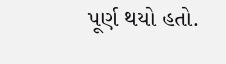પૂર્ણ થયો હતો.